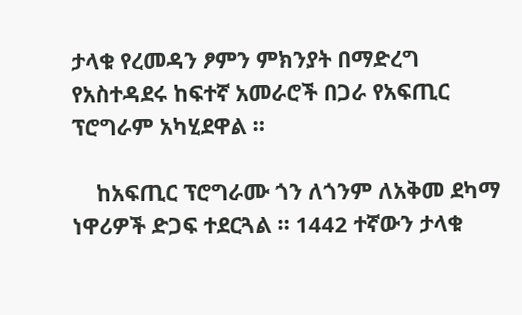ታላቁ የረመዳን ፆምን ምክንያት በማድረግ የአስተዳደሩ ከፍተኛ አመራሮች በጋራ የአፍጢር ፕሮግራም አካሂደዋል ።

    ከአፍጢር ፕሮግራሙ ጎን ለጎንም ለአቅመ ደካማ ነዋሪዎች ድጋፍ ተደርጓል ። 1442 ተኛውን ታላቁ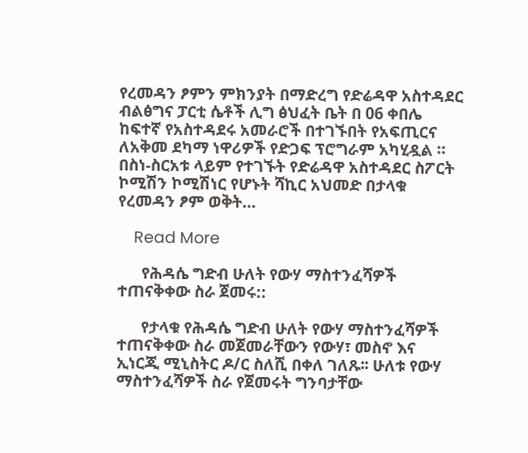የረመዳን ፆምን ምክንያት በማድረግ የድሬዳዋ አስተዳደር ብልፅግና ፓርቲ ሴቶች ሊግ ፅህፈት ቤት በ 06 ቀበሌ ከፍተኛ የአስተዳደሩ አመራሮች በተገኙበት የአፍጢርና ለአቅመ ደካማ ነዋሪዎች የድጋፍ ፕሮግራም አካሂዷል ። በስነ-ስርአቱ ላይም የተገኙት የድሬዳዋ አስተዳደር ስፖርት ኮሚሽን ኮሚሽነር የሆኑት ሻኪር አህመድ በታላቁ የረመዳን ፆም ወቅት…

    Read More

      የሕዳሴ ግድብ ሁለት የውሃ ማስተንፈሻዎች ተጠናቅቀው ስራ ጀመሩ::

      የታላቁ የሕዳሴ ግድብ ሁለት የውሃ ማስተንፈሻዎች ተጠናቅቀው ስራ መጀመራቸውን የውሃ፣ መስኖ እና ኢነርጂ ሚኒስትር ዶ/ር ስለሺ በቀለ ገለጹ፡፡ ሁለቱ የውሃ ማስተንፈሻዎች ስራ የጀመሩት ግንባታቸው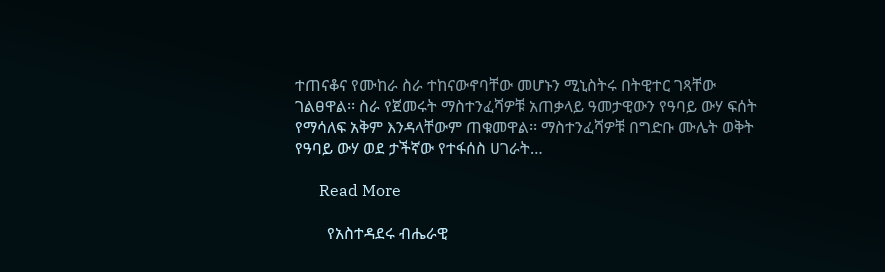ተጠናቆና የሙከራ ስራ ተከናውኖባቸው መሆኑን ሚኒስትሩ በትዊተር ገጻቸው ገልፀዋል፡፡ ስራ የጀመሩት ማስተንፈሻዎቹ አጠቃላይ ዓመታዊውን የዓባይ ውሃ ፍሰት የማሳለፍ አቅም እንዳላቸውም ጠቁመዋል፡፡ ማስተንፈሻዎቹ በግድቡ ሙሌት ወቅት የዓባይ ውሃ ወደ ታችኛው የተፋሰስ ሀገራት…

      Read More

        የአስተዳደሩ ብሔራዊ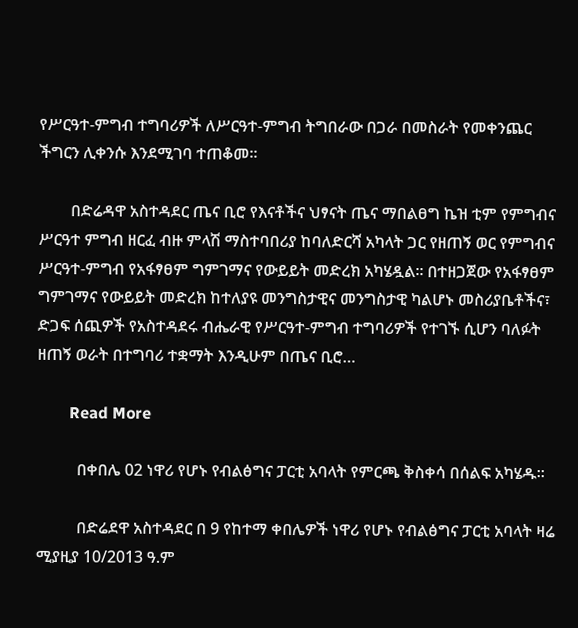የሥርዓተ-ምግብ ተግባሪዎች ለሥርዓተ-ምግብ ትግበራው በጋራ በመስራት የመቀንጨር ችግርን ሊቀንሱ እንደሚገባ ተጠቆመ፡፡

        በድሬዳዋ አስተዳደር ጤና ቢሮ የእናቶችና ህፃናት ጤና ማበልፀግ ኬዝ ቲም የምግብና ሥርዓተ ምግብ ዘርፈ ብዙ ምላሽ ማስተባበሪያ ከባለድርሻ አካላት ጋር የዘጠኝ ወር የምግብና ሥርዓተ-ምግብ የአፋፃፀም ግምገማና የውይይት መድረክ አካሄዷል፡፡ በተዘጋጀው የአፋፃፀም ግምገማና የውይይት መድረክ ከተለያዩ መንግስታዊና መንግስታዊ ካልሆኑ መስሪያቤቶችና፣ ድጋፍ ሰጪዎች የአስተዳደሩ ብሔራዊ የሥርዓተ-ምግብ ተግባሪዎች የተገኙ ሲሆን ባለፉት ዘጠኝ ወራት በተግባሪ ተቋማት እንዲሁም በጤና ቢሮ…

        Read More

          በቀበሌ 02 ነዋሪ የሆኑ የብልፅግና ፓርቲ አባላት የምርጫ ቅስቀሳ በሰልፍ አካሄዱ።

          በድሬደዋ አስተዳደር በ 9 የከተማ ቀበሌዎች ነዋሪ የሆኑ የብልፅግና ፓርቲ አባላት ዛሬ ሚያዚያ 10/2013 ዓ.ም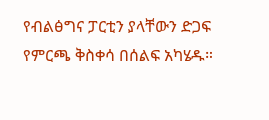የብልፅግና ፓርቲን ያላቸውን ድጋፍ የምርጫ ቅስቀሳ በሰልፍ አካሄዱ።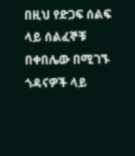በዚህ የድጋፍ ሰልፍ ላይ ሰልፈኞቹ በቀበሌው በሚገኙ ጎዳናዎች ላይ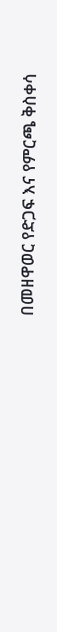በመዘዋወር የድጋፍ እና የምርጫ ቅስቀሳ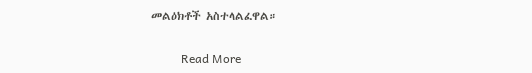መልዕክቶች አስተላልፈዋል።

          Read More